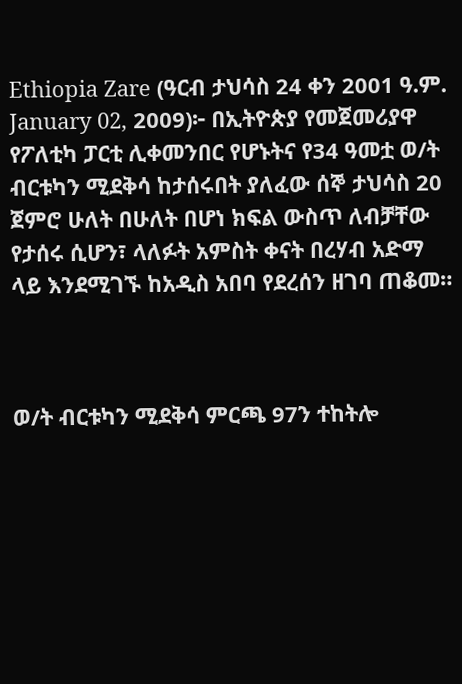Ethiopia Zare (ዓርብ ታህሳስ 24 ቀን 2001 ዓ.ም. January 02, 2009)፦ በኢትዮጵያ የመጀመሪያዋ የፖለቲካ ፓርቲ ሊቀመንበር የሆኑትና የ34 ዓመቷ ወ/ት ብርቱካን ሚደቅሳ ከታሰሩበት ያለፈው ሰኞ ታህሳስ 20 ጀምሮ ሁለት በሁለት በሆነ ክፍል ውስጥ ለብቻቸው የታሰሩ ሲሆን፣ ላለፉት አምስት ቀናት በረሃብ አድማ ላይ እንደሚገኙ ከአዲስ አበባ የደረሰን ዘገባ ጠቆመ።



ወ/ት ብርቱካን ሚደቅሳ ምርጫ 97ን ተከትሎ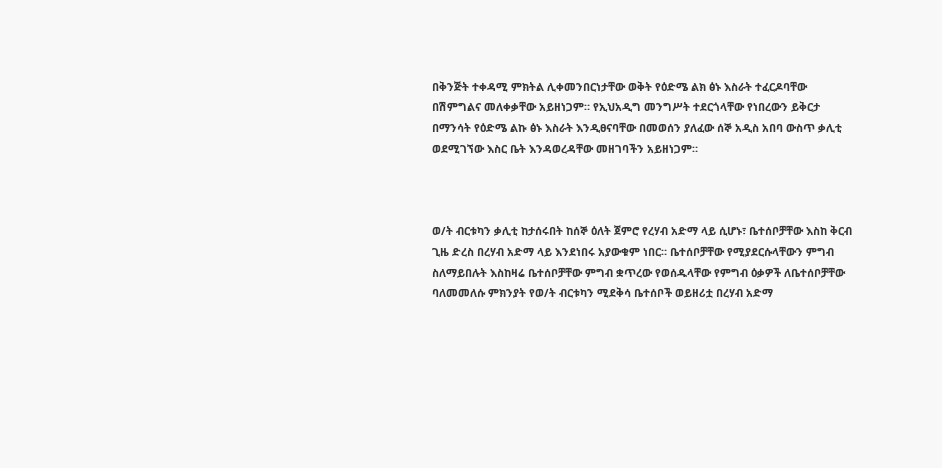በቅንጅት ተቀዳሚ ምክትል ሊቀመንበርነታቸው ወቅት የዕድሜ ልክ ፅኑ እስራት ተፈርዶባቸው በሽምግልና መለቀቃቸው አይዘነጋም። የኢህአዲግ መንግሥት ተደርጎላቸው የነበረውን ይቅርታ በማንሳት የዕድሜ ልኩ ፅኑ እስራት እንዲፀናባቸው በመወሰን ያለፈው ሰኞ አዲስ አበባ ውስጥ ቃሊቲ ወደሚገኘው እስር ቤት እንዳወረዳቸው መዘገባችን አይዘነጋም።



ወ/ት ብርቱካን ቃሊቲ ከታሰሩበት ከሰኞ ዕለት ጀምሮ የረሃብ አድማ ላይ ሲሆኑ፣ ቤተሰቦቻቸው እስከ ቅርብ ጊዜ ድረስ በረሃብ አድማ ላይ እንደነበሩ አያውቁም ነበር። ቤተሰቦቻቸው የሚያደርሱላቸውን ምግብ ስለማይበሉት እስከዛሬ ቤተሰቦቻቸው ምግብ ቋጥረው የወሰዱላቸው የምግብ ዕቃዎች ለቤተሰቦቻቸው ባለመመለሱ ምክንያት የወ/ት ብርቱካን ሚደቅሳ ቤተሰቦች ወይዘሪቷ በረሃብ አድማ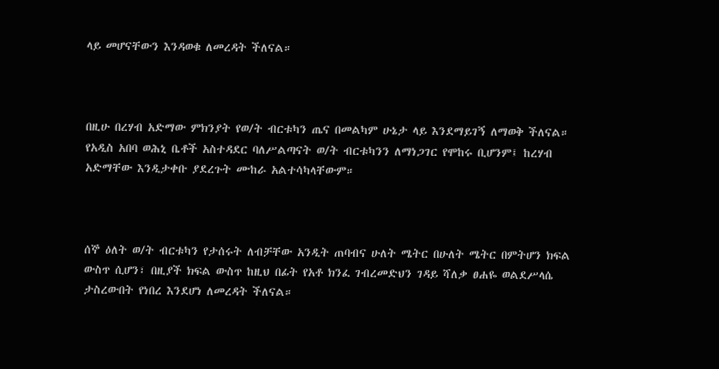ላይ መሆናቸውን እንዳወቁ ለመረዳት ችለናል።



በዚሁ በረሃብ አድማው ምክንያት የወ/ት ብርቱካን ጤና በመልካም ሁኔታ ላይ እንደማይገኝ ለማወቅ ችለናል። የአዲስ አበባ ወሕኒ ቤቶች አስተዳደር ባለሥልጣናት ወ/ት ብርቱካንን ለማነጋገር የሞከሩ ቢሆንም፤ ከረሃብ አድማቸው እንዲታቀቡ ያደረጉት ሙከራ አልተሳካላቸውም።



ሰኞ ዕለት ወ/ት ብርቱካን የታሰሩት ለብቻቸው አንዲት ጠባብና ሁለት ሜትር በሁለት ሜትር በምትሆን ክፍል ውስጥ ሲሆን፣ በዚያች ክፍል ውስጥ ከዚህ በፊት የአቶ ክንፈ ገብረመድህን ገዳይ ሻለቃ ፀሐዬ ወልደሥላሴ ታስረውበት የነበረ እንደሆነ ለመረዳት ችለናል።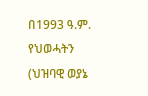በ1993 ዓ.ም. የህወሓትን (ህዝባዊ ወያኔ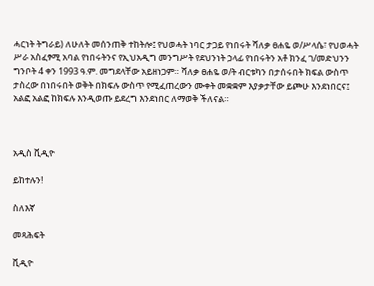ሓርነት ትግራይ) ለሁለት መሰንጠቅ ተከትሎ፤ የህወሓት ነባር ታጋይ የነበሩት ሻለቃ ፀሐዬ ወ/ሥላሴ፣ የህወሓት ሥራ አስፈፃሚ አባል የነበሩትንና የኢህአዲግ መንግሥት የደህንነት ኃላፊ የነበሩትን አቶ ክንፈ ገ/መድህንን ግንቦት 4 ቀን 1993 ዓ.ም. መግደላቸው አይዘነጋም። ሻለቃ ፀሐዬ ወ/ት ብርቱካን በታሰሩበት ክፍል ውስጥ ታስረው በነበሩበት ወቅት በክፍሉ ውስጥ የሚፈጠረውን ሙቀት መቋቋም እያቃታቸው ይጮሁ እንደነበርና፤ አልፎ አልፎ ከክፍሉ እንዲወጡ ይደረግ እንደነበር ለማወቅ ችለናል።



አዲስ ቪዲዮ

ይከተሉን!

ስለእኛ

መጻሕፍት

ቪዲዮ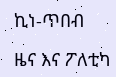ኪነ-ጥበብ

ዜና እና ፖለቲካ